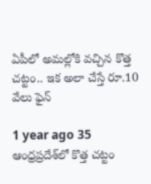ఏపీలో అమల్లోకి వచ్చిన కొత్త చట్టం.. ఇక అలా చేస్తే రూ.10 వేలు ఫైన్

1 year ago 35
ఆంధ్రప్రదేశ్‌లో కొత్త చట్టం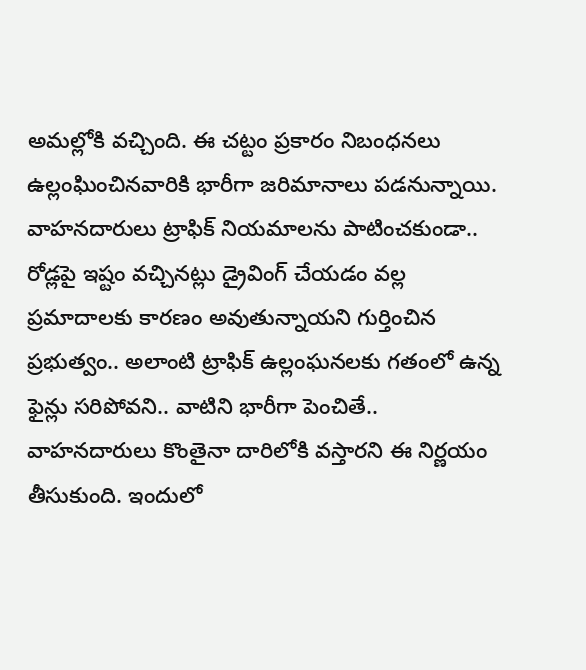అమల్లోకి వచ్చింది. ఈ చట్టం ప్రకారం నిబంధనలు ఉల్లంఘించినవారికి భారీగా జరిమానాలు పడనున్నాయి. వాహనదారులు ట్రాఫిక్ నియమాలను పాటించకుండా.. రోడ్లపై ఇష్టం వచ్చినట్లు డ్రైవింగ్ చేయడం వల్ల ప్రమాదాలకు కారణం అవుతున్నాయని గుర్తించిన ప్రభుత్వం.. అలాంటి ట్రాఫిక్ ఉల్లంఘనలకు గతంలో ఉన్న ఫైన్లు సరిపోవని.. వాటిని భారీగా పెంచితే.. వాహనదారులు కొంతైనా దారిలోకి వస్తారని ఈ నిర్ణయం తీసుకుంది. ఇందులో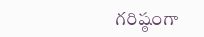గరిష్ఠంగా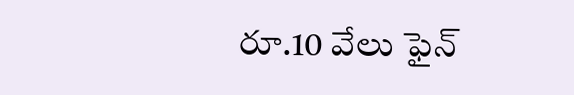రూ.10 వేలు ఫైన్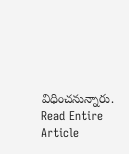విధించనున్నారు.
Read Entire Article